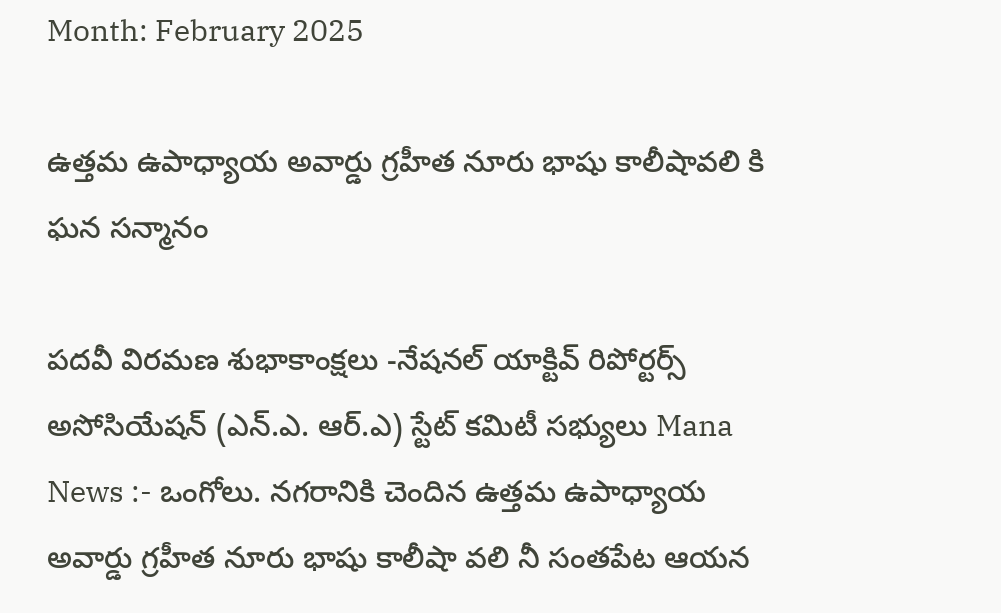Month: February 2025

ఉత్తమ ఉపాధ్యాయ అవార్డు గ్రహీత నూరు భాషు కాలీషావలి కి ఘన సన్మానం

పదవీ విరమణ శుభాకాంక్షలు -నేషనల్ యాక్టివ్ రిపోర్టర్స్ అసోసియేషన్ (ఎన్.ఎ. ఆర్.ఎ) స్టేట్ కమిటీ సభ్యులు Mana News :- ఒంగోలు. నగరానికి చెందిన ఉత్తమ ఉపాధ్యాయ అవార్డు గ్రహీత నూరు భాషు కాలీషా వలి నీ సంతపేట ఆయన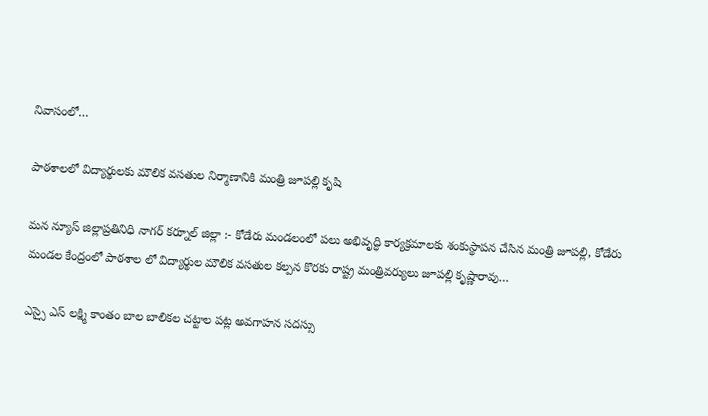నివాసంలో…

పాఠశాలలో విద్యార్థులకు మౌలిక వసతుల నిర్మాణానికి మంత్రి జూపల్లి కృషి

మన న్యూస్ జిల్లాప్రతినిధి నాగర్ కర్నూల్ జిల్లా :- కోడేరు మండలంలో పలు అభివృద్ధి కార్యక్రమాలకు శంకుస్థాపన చేసిన మంత్రి జూపల్లి, కోడేరు మండల కేంద్రంలో పాఠశాల లో విద్యార్థుల మౌలిక వసతుల కల్పన కొరకు రాష్ట్ర మంత్రివర్యులు జూపల్లి కృష్ణారావు…

ఎస్సై ఎస్ లక్ష్మి కాంతం బాల బాలికల చట్టాల పట్ల అవగాహన సదస్సు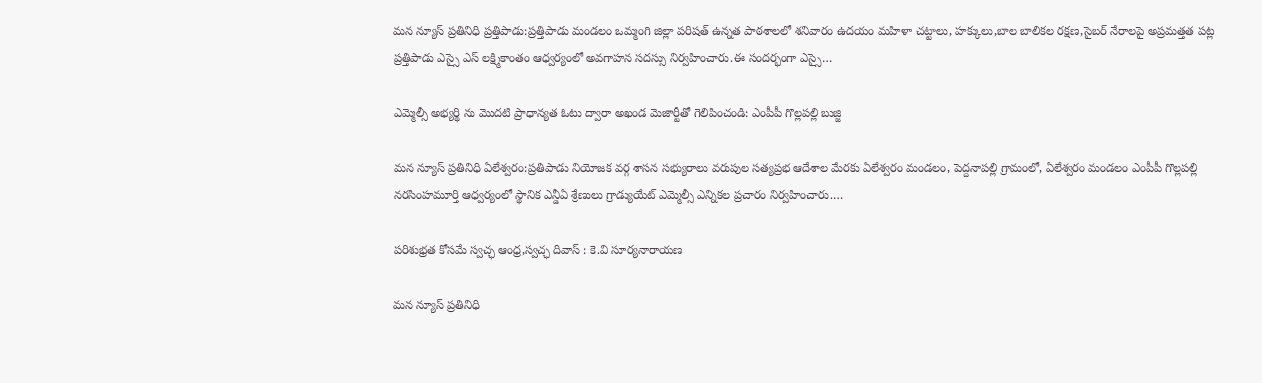మన న్యూస్ ప్రతినిధి ప్రత్తిపాడు:ప్రత్తిపాడు మండలం ఒమ్మంగి జిల్లా పరిషత్ ఉన్నత పాఠశాలలో శనివారం ఉదయం మహిళా చట్టాలు, హక్కులు,బాల బాలికల రక్షణ,సైబర్ నేరాలపై అప్రమత్తత పట్ల ప్రత్తిపాడు ఎస్సై ఎస్ లక్ష్మికాంతం ఆధ్వర్యంలో అవగాహన సదస్సు నిర్వహించారు.ఈ సందర్భంగా ఎస్సై…

ఎమ్మెల్సీ అభ్యర్థి ను మొదటి ప్రాధాన్యత ఓటు ద్వారా అఖండ మెజార్టీతో గెలిపించండి: ఎంపీపీ గొల్లపల్లి బుజ్జి

మన న్యూస్ ప్రతినిధి ఏలేశ్వరం:ప్రతిపాడు నియోజక వర్గ శాసన సభ్యురాలు వరుపుల సత్యప్రభ ఆదేశాల మేరకు ఏలేశ్వరం మండలం, పెద్దనాపల్లి గ్రామంలో, ఏలేశ్వరం మండలం ఎంపీపీ గొల్లపల్లి నరసింహమూర్తి ఆధ్వర్యంలో స్థానిక ఎన్డీఏ శ్రేణులు గ్రాడ్యుయేట్ ఎమ్మెల్సీ ఎన్నికల ప్రచారం నిర్వహించారు.…

పరిశుభ్రత కోసమే స్వచ్ఛ ఆంధ్ర,స్వచ్ఛ దివాస్‌ : కె.వి సూర్యనారాయణ

మన న్యూస్ ప్రతినిధి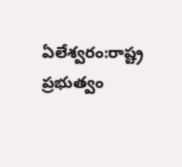ఏలేశ్వరం:రాష్ట్ర ప్రభుత్వం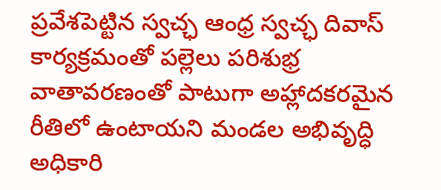ప్రవేశపెట్టిన స్వచ్ఛ ఆంధ్ర స్వచ్ఛ దివాస్‌ కార్యక్రమంతో పల్లెలు పరిశుభ్ర వాతావరణంతో పాటుగా అహ్లాదకరమైన రీతిలో ఉంటాయని మండల అభివృద్ధి అధికారి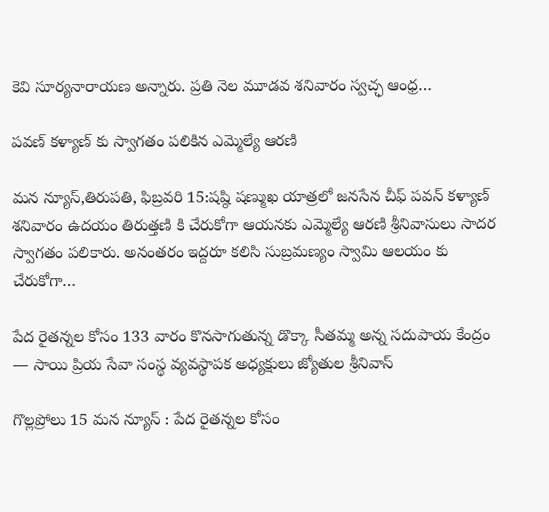కెవి సూర్యనారాయణ అన్నారు. ప్రతి నెల మూడవ శనివారం స్వచ్ఛ ఆంధ్ర…

పవణ్ కళ్యాణ్ కు స్వాగతం పలికిన ఎమ్మెల్యే ఆరణి

మన న్యూస్,తిరుపతి, ఫిబ్రవరి 15:షష్ఠి షణ్ముఖ యాత్రలో జనసేన చీఫ్ పవన్ కళ్యాణ్ శనివారం ఉదయం తిరుత్తణి కి చేరుకోగా ఆయనకు ఎమ్మెల్యే ఆరణి శ్రీనివాసులు సాదర స్వాగతం పలికారు. అనంతరం ఇద్దరూ కలిసి సుబ్రమణ్యం స్వామి ఆలయం కు చేరుకోగా…

పేద రైతన్నల కోసం 133 వారం కొనసాగుతున్న డొక్కా సీతమ్మ అన్న సదుపాయ కేంద్రం — సాయి ప్రియ సేవా సంస్థ వ్యవస్థాపక అధ్యక్షులు జ్యోతుల శ్రీనివాస్

గొల్లప్రోలు 15 మన న్యూస్ : పేద రైతన్నల కోసం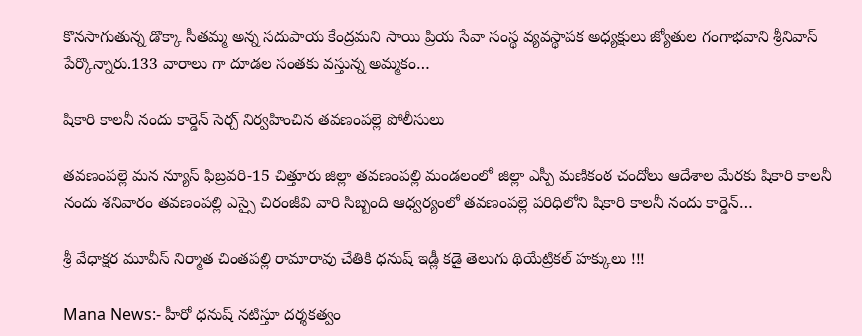కొనసాగుతున్న డొక్కా సీతమ్మ అన్న సదుపాయ కేంద్రమని సాయి ప్రియ సేవా సంస్థ వ్యవస్థాపక అధ్యక్షులు జ్యోతుల గంగాభవాని శ్రీనివాస్ పేర్కొన్నారు.133 వారాలు గా దూడల సంతకు వస్తున్న అమ్మకం…

షికారి కాలనీ నందు కార్డెన్ సెర్చ్ నిర్వహించిన తవణంపల్లె పోలీసులు

తవణంపల్లె మన న్యూస్ ఫిబ్రవరి-15 చిత్తూరు జిల్లా తవణంపల్లి మండలంలో జిల్లా ఎస్పీ మణికంఠ చందోలు ఆదేశాల మేరకు షికారి కాలనీ నందు శనివారం తవణంపల్లి ఎస్సై చిరంజీవి వారి సిబ్బంది ఆధ్వర్యంలో తవణంపల్లె పరిధిలోని షికారి కాలనీ నందు కార్డెన్…

శ్రీ వేధాక్షర మూవీస్ నిర్మాత చింతపల్లి రామారావు చేతికి ధనుష్ ఇడ్లీ కడై తెలుగు థియేట్రికల్ హక్కులు !!!

Mana News:- హీరో ధనుష్ నటిస్తూ దర్శకత్వం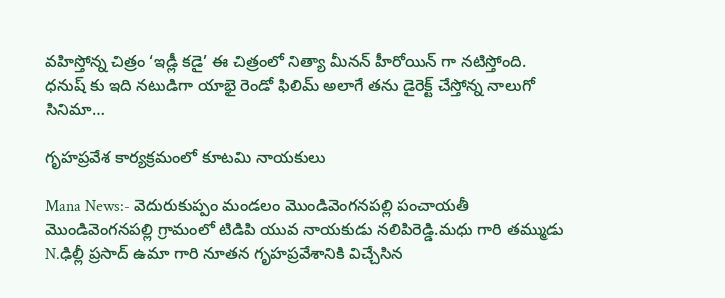వహిస్తోన్న చిత్రం ‘ఇడ్లీ కడై’ ఈ చిత్రంలో నిత్యా మీనన్ హీరోయిన్ గా నటిస్తోంది. ధనుష్ కు ఇది నటుడిగా యాభై రెండో ఫిలిమ్ అలాగే తను డైరెక్ట్ చేస్తోన్న నాలుగో సినిమా…

గృహప్రవేశ కార్యక్రమంలో కూటమి నాయకులు

Mana News:- వెదురుకుప్పం మండలం మొండివెంగనపల్లి పంచాయతీ మొండివెంగనపల్లి గ్రామంలో టిడిపి యువ నాయకుడు నలిపిరెడ్డి.మధు గారి తమ్ముడు N.ఢిల్లీ ప్రసాద్ ఉమా గారి నూతన గృహప్రవేశానికి విచ్చేసిన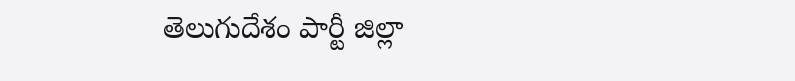తెలుగుదేశం పార్టీ జిల్లా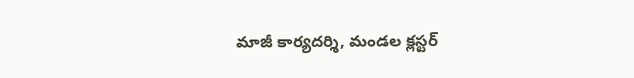మాజీ కార్యదర్శి, మండల క్లస్టర్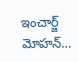ఇంచార్జ్ మోహన్…